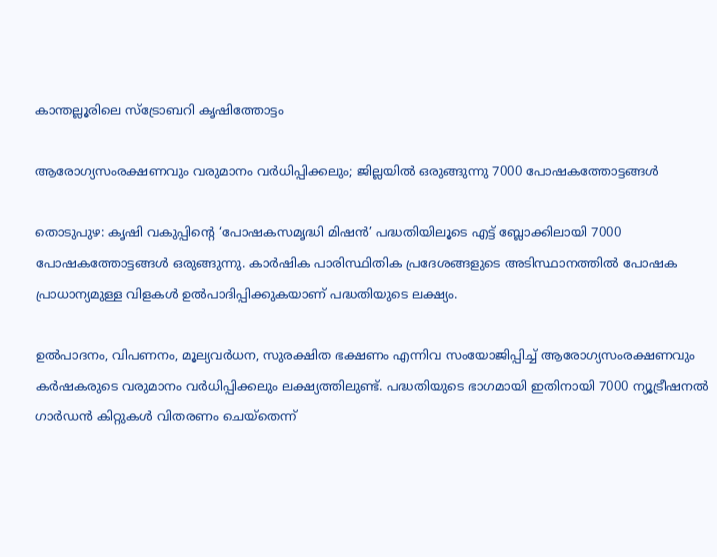കാന്തല്ലൂരിലെ സ്ട്രോബറി കൃഷിത്തോട്ടം

ആരോഗ്യസംരക്ഷണവും വരുമാനം വർധിപ്പിക്കലും; ജില്ലയിൽ ഒരുങ്ങുന്നു 7000 പോഷകത്തോട്ടങ്ങൾ

തൊടുപുഴ: കൃഷി വകുപ്പിന്‍റെ ‘പോഷകസമൃദ്ധി മിഷൻ’ പദ്ധതിയിലൂടെ എട്ട് ബ്ലോക്കിലായി 7000 പോഷകത്തോട്ടങ്ങൾ ഒരുങ്ങുന്നു. കാർഷിക പാരിസ്ഥിതിക പ്രദേശങ്ങളുടെ അടിസ്ഥാനത്തിൽ പോഷക പ്രാധാന്യമുള്ള വിളകൾ ഉൽപാദിപ്പിക്കുകയാണ് പദ്ധതിയുടെ ലക്ഷ്യം.

ഉൽപാദനം, വിപണനം, മൂല്യവർധന, സുരക്ഷിത ഭക്ഷണം എന്നിവ സംയോജിപ്പിച്ച് ആരോഗ്യസംരക്ഷണവും കർഷകരുടെ വരുമാനം വർധിപ്പിക്കലും ലക്ഷ്യത്തിലുണ്ട്. പദ്ധതിയുടെ ഭാഗമായി ഇതിനായി 7000 ന്യൂട്രീഷനൽ ഗാർഡൻ കിറ്റുകൾ വിതരണം ചെയ്‍തെന്ന്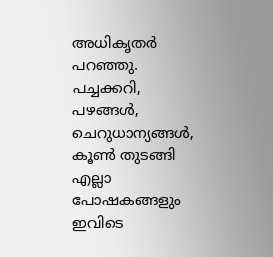അധികൃതർ പറഞ്ഞു. പച്ചക്കറി, പഴങ്ങൾ, ചെറുധാന്യങ്ങൾ, കൂൺ തുടങ്ങി എല്ലാ പോഷകങ്ങളും ഇവിടെ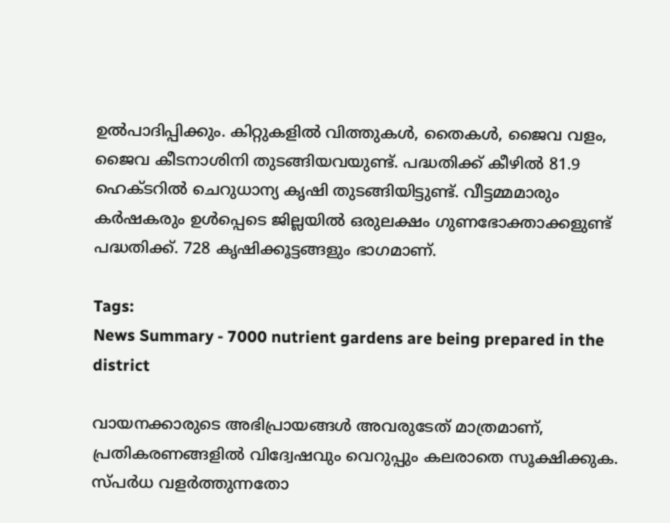ഉൽപാദിപ്പിക്കും. കിറ്റുകളിൽ വിത്തുകൾ, തൈകൾ, ജൈവ വളം, ജൈവ കീടനാശിനി തുടങ്ങിയവയുണ്ട്. പദ്ധതിക്ക് കീഴിൽ 81.9 ഹെക്‍ടറിൽ ചെറുധാന്യ കൃഷി തുടങ്ങിയിട്ടുണ്ട്. വീട്ടമ്മമാരും കർഷകരും ഉൾപ്പെടെ ജില്ലയിൽ ഒരുലക്ഷം ഗുണഭോക്താക്കളുണ്ട് പദ്ധതിക്ക്. 728 കൃഷിക്കൂട്ടങ്ങളും ഭാഗമാണ്.

Tags:
News Summary - 7000 nutrient gardens are being prepared in the district

വായനക്കാരുടെ അഭിപ്രായങ്ങള്‍ അവരുടേത് മാത്രമാണ്, പ്രതികരണങ്ങളിൽ വിദ്വേഷവും വെറുപ്പും കലരാതെ സൂക്ഷിക്കുക. സ്പർധ വളർത്തുന്നതോ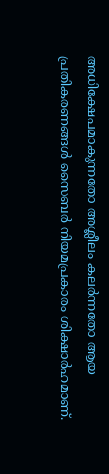അധിക്ഷേപമാകുന്നതോ അശ്ലീലം കലർന്നതോ ആയ പ്രതികരണങ്ങൾ സൈബർ നിയമപ്രകാരം ശിക്ഷാർഹമാണ്.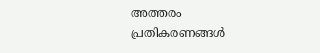അത്തരം പ്രതികരണങ്ങൾ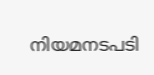നിയമനടപടി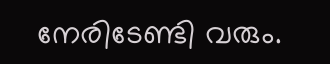നേരിടേണ്ടി വരും.